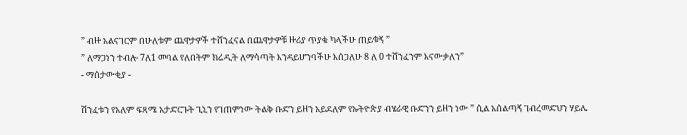” ብዙ አልናገርም በሁለቱም ጨዋታዎች ተሸንፈናል በጨዋታዎቹ ዙሪያ ጥያቄ ካላችሁ ጠይቁኝ ”
” ለማጋነን ተብሎ 7ለ1 መባል የለበትም ክሬዲት ለማሳጣት እንዳይሆንባችሁ እሰጋለሁ 8 ለ 0 ተሸንፈንም እናውቃለን”
- ማሰታውቂያ -

ሽንፈቱን የአለም ፍጻሜ አታድርጉት ጊኒን የገጠምነው ትልቅ ቡድን ይዘን አይደለም የኡትዮጵያ ብሄራዊ ቡድንን ይዘን ነው ” ሲል አሰልጣኝ ገብረመድህን ሃይሌ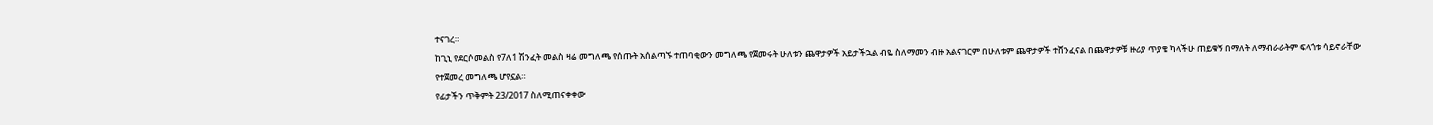ተናገረ።
ከጊኒ የደርሶመልስ የ7ለ1 ሽንፈት መልስ ዛሬ መግለጫ የሰጡት አሰልጣኙ ተጠባቂውን መግለጫ የጀመሩት ሁለቱን ጨዋታዎች አይታችኋል ብዬ ስለማመን ብዙ አልናገርም በሁለቱም ጨዋታዎች ተሸንፈናል በጨዋታዎቹ ዙሪያ ጥያቄ ካላችሁ ጠይቁኝ በማለት ለማብራራትም ፍላጎቱ ሳይኖራቸው የተጀመረ መግለጫ ሆየኗል።
የፊታችን ጥቅምት 23/2017 ስለሚጠናቀቀው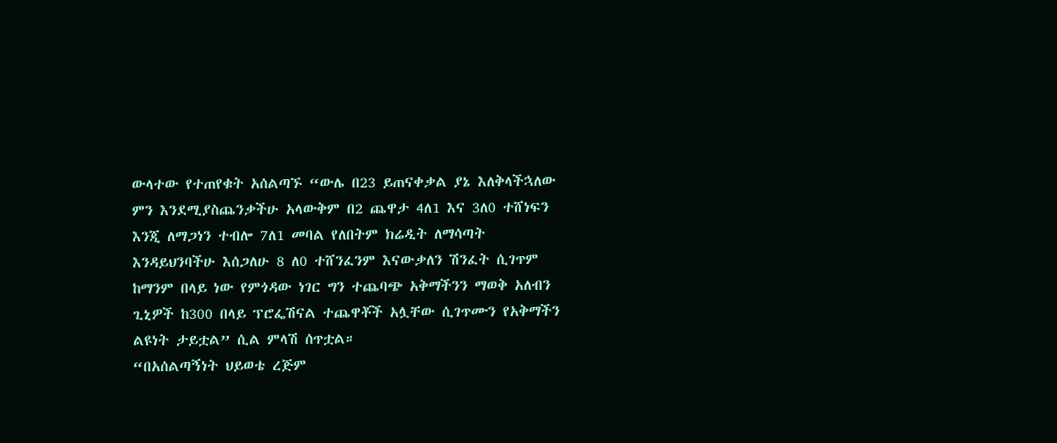ውላተው የተጠየቁት አሰልጣኙ “ውሌ በ23 ይጠናቀቃል ያኔ እለቅላችኋለው ምን እንደሚያስጨንቃችሁ አላውቅም በ2 ጨዋታ 4ለ1 እና 3ለ0 ተሸነፍን እንጂ ለማጋነን ተብሎ 7ለ1 መባል የለበትም ክሬዲት ለማሳጣት እንዳይህንባችሁ እሰጋለሁ 8 ለ0 ተሸንፈንም እናውቃለን ሽንፈት ሲገጥም ከማንም በላይ ነው የምጎዳው ነገር ግን ተጨባጭ አቅማችንን ማወቅ አለብን ጊኒዎች ከ300 በላይ ፕሮፌሽናል ተጨዋቾች አሏቸው ሲገጥሙን የአቅማችን ልዩነት ታይቷል” ሲል ምላሽ ሰጥቷል።
“በአሰልጣኝነት ህይወቴ ረጅም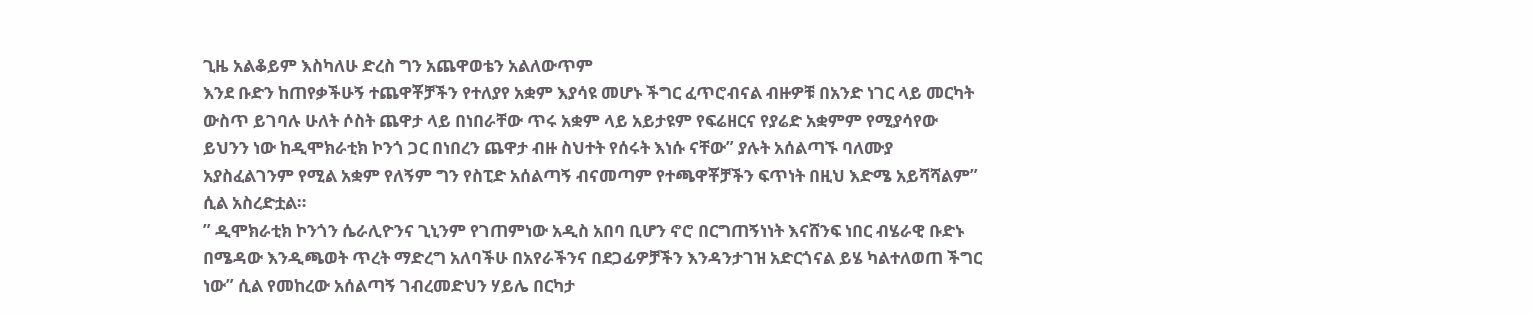ጊዜ አልቆይም እስካለሁ ድረስ ግን አጨዋወቴን አልለውጥም
እንደ ቡድን ከጠየቃችሁኝ ተጨዋቾቻችን የተለያየ አቋም እያሳዩ መሆኑ ችግር ፈጥሮብናል ብዙዎቹ በአንድ ነገር ላይ መርካት ውስጥ ይገባሉ ሁለት ሶስት ጨዋታ ላይ በነበራቸው ጥሩ አቋም ላይ አይታዩም የፍሬዘርና የያሬድ አቋምም የሚያሳየው ይህንን ነው ከዲሞክራቲክ ኮንጎ ጋር በነበረን ጨዋታ ብዙ ስህተት የሰሩት እነሱ ናቸው” ያሉት አሰልጣኙ ባለሙያ አያስፈልገንም የሚል አቋም የለኝም ግን የስፒድ አሰልጣኝ ብናመጣም የተጫዋቾቻችን ፍጥነት በዚህ እድሜ አይሻሻልም” ሲል አስረድቷል።
” ዲሞክራቲክ ኮንጎን ሴራሊዮንና ጊኒንም የገጠምነው አዲስ አበባ ቢሆን ኖሮ በርግጠኝነነት እናሸንፍ ነበር ብሄራዊ ቡድኑ በሜዳው እንዲጫወት ጥረት ማድረግ አለባችሁ በአየራችንና በደጋፊዎቻችን እንዳንታገዝ አድርጎናል ይሄ ካልተለወጠ ችግር ነው” ሲል የመከረው አሰልጣኝ ገብረመድህን ሃይሌ በርካታ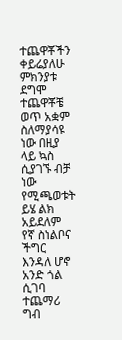ተጨዋቾችን ቀይሬያለሁ ምክንያቱ ደግሞ ተጨዋቾቼ ወጥ አቋም ስለማያሳዩ ነው በዚያ ላይ ኳስ ሲያገኙ ብቻ ነው የሚጫወቱት ይሄ ልክ አይደለም የኛ ስነልቦና ችግር እንዳለ ሆኖ አንድ ጎል ሲገባ ተጨማሪ ግብ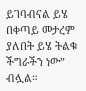ይገባብናል ይሄ በቀጣይ መታረም ያለበት ይሄ ትልቁ ችግራችን ነው” ብሏል።